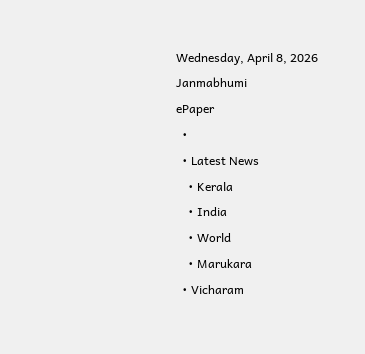Wednesday, April 8, 2026
Janmabhumi
ePaper
  •
  • Latest News
    • Kerala
    • India
    • World
    • Marukara
  • Vicharam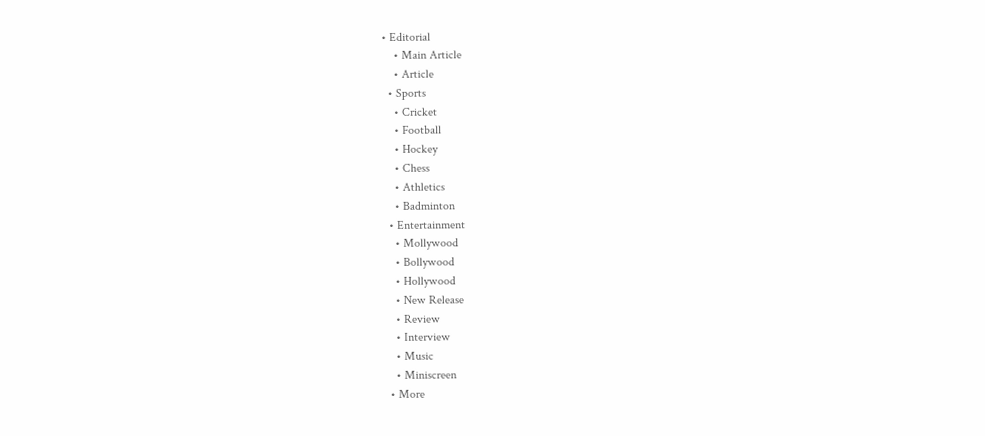• Editorial
    • Main Article
    • Article
  • Sports
    • Cricket
    • Football
    • Hockey
    • Chess
    • Athletics
    • Badminton
  • Entertainment
    • Mollywood
    • Bollywood
    • Hollywood
    • New Release
    • Review
    • Interview
    • Music
    • Miniscreen
  • More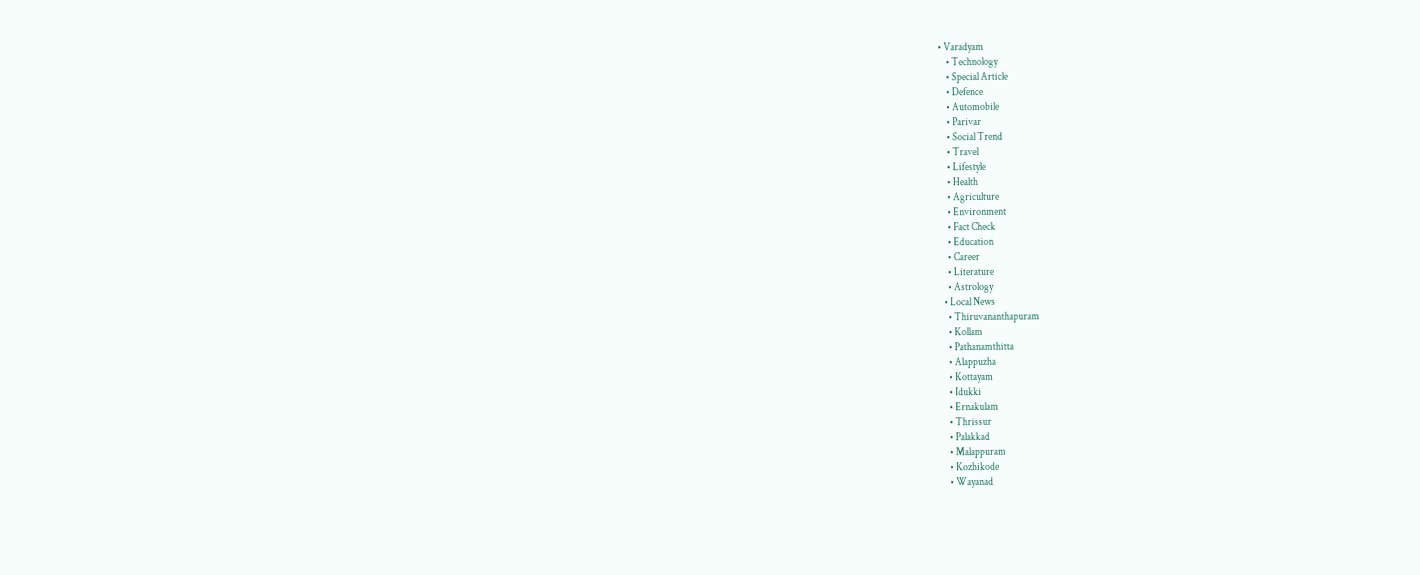• Varadyam
    • Technology
    • Special Article
    • Defence
    • Automobile
    • Parivar
    • Social Trend
    • Travel
    • Lifestyle
    • Health
    • Agriculture
    • Environment
    • Fact Check
    • Education
    • Career
    • Literature
    • Astrology
  • Local News
    • Thiruvananthapuram
    • Kollam
    • Pathanamthitta
    • Alappuzha
    • Kottayam
    • Idukki
    • Ernakulam
    • Thrissur
    • Palakkad
    • Malappuram
    • Kozhikode
    • Wayanad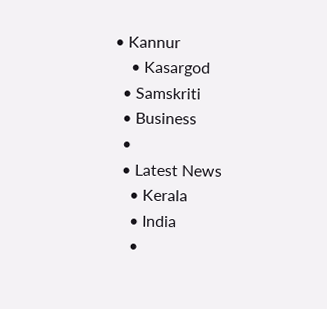• Kannur
    • Kasargod
  • Samskriti
  • Business
  •
  • Latest News
    • Kerala
    • India
    •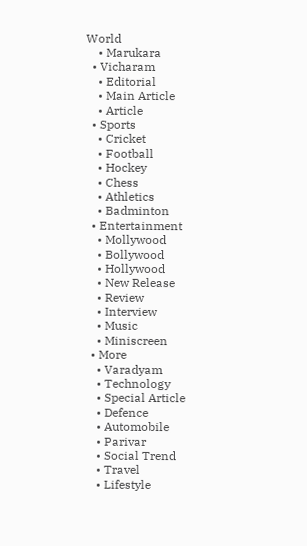World
    • Marukara
  • Vicharam
    • Editorial
    • Main Article
    • Article
  • Sports
    • Cricket
    • Football
    • Hockey
    • Chess
    • Athletics
    • Badminton
  • Entertainment
    • Mollywood
    • Bollywood
    • Hollywood
    • New Release
    • Review
    • Interview
    • Music
    • Miniscreen
  • More
    • Varadyam
    • Technology
    • Special Article
    • Defence
    • Automobile
    • Parivar
    • Social Trend
    • Travel
    • Lifestyle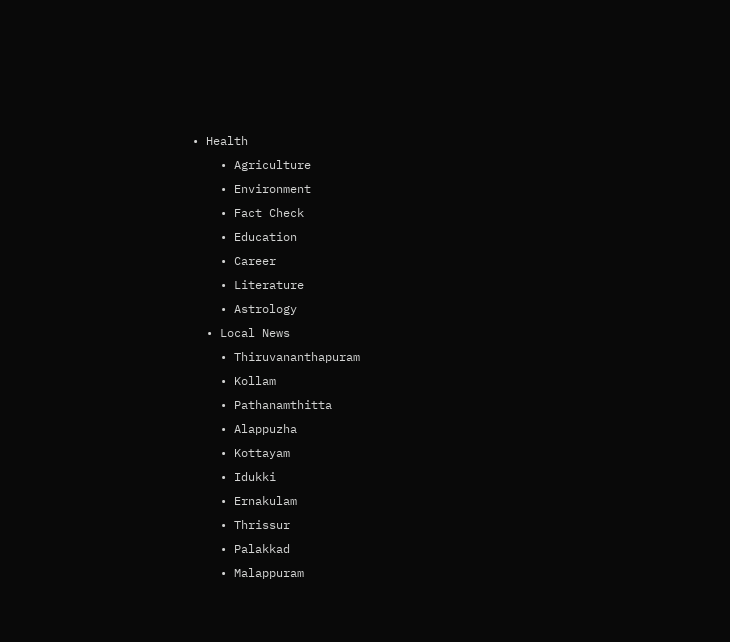• Health
    • Agriculture
    • Environment
    • Fact Check
    • Education
    • Career
    • Literature
    • Astrology
  • Local News
    • Thiruvananthapuram
    • Kollam
    • Pathanamthitta
    • Alappuzha
    • Kottayam
    • Idukki
    • Ernakulam
    • Thrissur
    • Palakkad
    • Malappuram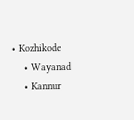• Kozhikode
    • Wayanad
    • Kannur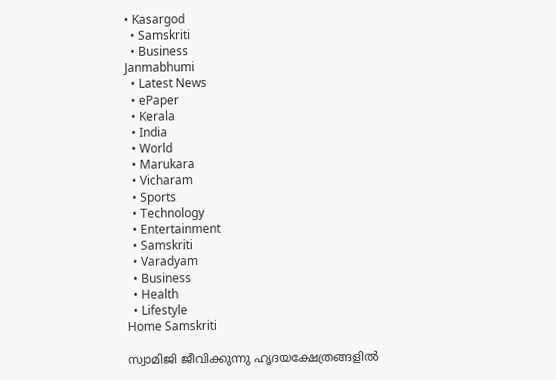• Kasargod
  • Samskriti
  • Business
Janmabhumi
  • Latest News
  • ePaper
  • Kerala
  • India
  • World
  • Marukara
  • Vicharam
  • Sports
  • Technology
  • Entertainment
  • Samskriti
  • Varadyam
  • Business
  • Health
  • Lifestyle
Home Samskriti

സ്വാമിജി ജീവിക്കുന്നു ഹൃദയക്ഷേത്രങ്ങളില്‍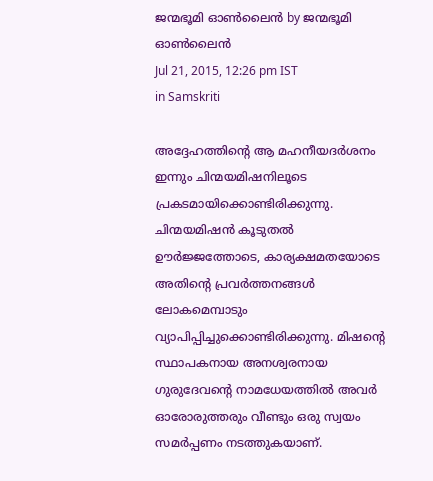ജന്മഭൂമി ഓണ്‍ലൈന്‍ by ജന്മഭൂമി ഓണ്‍ലൈന്‍
Jul 21, 2015, 12:26 pm IST
in Samskriti

അദ്ദേഹത്തിന്റെ ആ മഹനീയദര്‍ശനം ഇന്നും ചിന്മയമിഷനിലൂടെ പ്രകടമായിക്കൊണ്ടിരിക്കുന്നു. ചിന്മയമിഷന്‍ കൂടുതല്‍ ഊര്‍ജ്ജത്തോടെ, കാര്യക്ഷമതയോടെ അതിന്റെ പ്രവര്‍ത്തനങ്ങള്‍ ലോകമെമ്പാടും വ്യാപിപ്പിച്ചുക്കൊണ്ടിരിക്കുന്നു. മിഷന്റെ സ്ഥാപകനായ അനശ്വരനായ ഗുരുദേവന്റെ നാമധേയത്തില്‍ അവര്‍ ഓരോരുത്തരും വീണ്ടും ഒരു സ്വയം സമര്‍പ്പണം നടത്തുകയാണ്.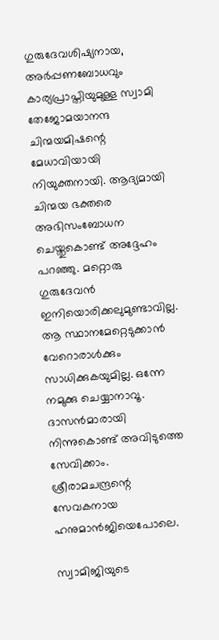ഗുരുദേവശിഷ്യനായ, അര്‍പ്പണബോധവും കാര്യപ്രാപ്തിയുമുള്ള സ്വാമി തേജോമയാനന്ദ ചിന്മയമിഷന്റെ മേധാവിയായി നിയുക്തനായി. ആദ്യമായി ചിന്മയ ഭക്തരെ അഭിസംബോധന ചെയ്തുകൊണ്ട് അദ്ദേഹം പറഞ്ഞു. മറ്റൊരു ഗുരുദേവന്‍ ഇനിയൊരിക്കലുമുണ്ടാവില്ല. ആ സ്ഥാനമേറ്റെടുക്കാന്‍ വേറൊരാള്‍ക്കും സാധിക്കുകയുമില്ല. ഒന്നേ നമുക്കു ചെയ്യാനാവൂ. ദാസന്‍മാരായി നിന്നുകൊണ്ട് അവിടുത്തെ സേവിക്കാം. ശ്രീരാമചന്ദ്രന്റെ സേവകനായ ഹനുമാന്‍ജിയെപോലെ.

സ്വാമിജിയുടെ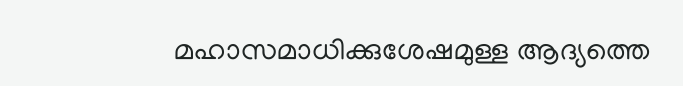മഹാസമാധിക്കുശേഷമുള്ള ആദ്യത്തെ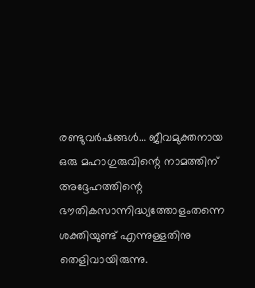രണ്ടുവര്‍ഷങ്ങള്‍… ജീവമുക്തനായ ഒരു മഹാഗുരുവിന്റെ നാമത്തിന് അദ്ദേഹത്തിന്റെ ഭൗതികസാന്നിദ്ധ്യത്തോളംതന്നെ ശക്തിയുണ്ട് എന്നുള്ളതിനു തെളിവായിരുന്നു.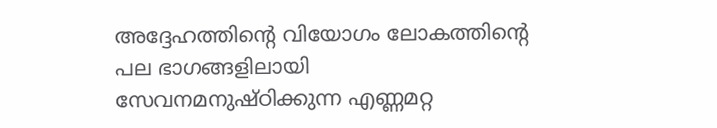അദ്ദേഹത്തിന്റെ വിയോഗം ലോകത്തിന്റെ പല ഭാഗങ്ങളിലായി സേവനമനുഷ്ഠിക്കുന്ന എണ്ണമറ്റ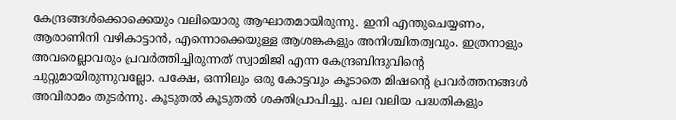കേന്ദ്രങ്ങള്‍ക്കൊക്കെയും വലിയൊരു ആഘാതമായിരുന്നു. ഇനി എന്തുചെയ്യണം, ആരാണിനി വഴികാട്ടാന്‍, എന്നൊക്കെയുള്ള ആശങ്കകളും അനിശ്ചിതത്വവും. ഇത്രനാളും അവരെല്ലാവരും പ്രവര്‍ത്തിച്ചിരുന്നത് സ്വാമിജി എന്ന കേന്ദ്രബിന്ദുവിന്റെ ചുറ്റുമായിരുന്നുവല്ലോ. പക്ഷേ, ഒന്നിലും ഒരു കോട്ടവും കൂടാതെ മിഷന്റെ പ്രവര്‍ത്തനങ്ങള്‍ അവിരാമം തുടര്‍ന്നു. കൂടുതല്‍ കൂടുതല്‍ ശക്തിപ്രാപിച്ചു. പല വലിയ പദ്ധതികളും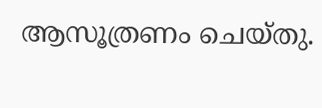ആസൂത്രണം ചെയ്തു.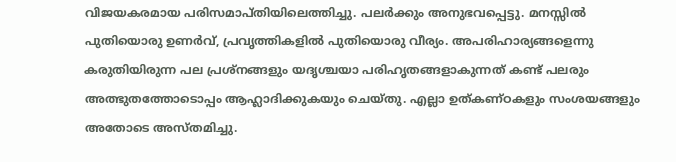വിജയകരമായ പരിസമാപ്തിയിലെത്തിച്ചു. പലര്‍ക്കും അനുഭവപ്പെട്ടു. മനസ്സില്‍ പുതിയൊരു ഉണര്‍വ്, പ്രവൃത്തികളില്‍ പുതിയൊരു വീര്യം. അപരിഹാര്യങ്ങളെന്നു കരുതിയിരുന്ന പല പ്രശ്‌നങ്ങളും യദൃശ്ചയാ പരിഹൃതങ്ങളാകുന്നത് കണ്ട് പലരും അത്ഭുതത്തോടൊപ്പം ആഹ്ലാദിക്കുകയും ചെയ്തു. എല്ലാ ഉത്കണ്ഠകളും സംശയങ്ങളും അതോടെ അസ്തമിച്ചു.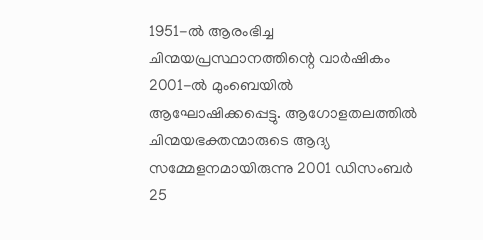1951-ല്‍ ആരംഭിച്ച ചിന്മയപ്രസ്ഥാനത്തിന്റെ വാര്‍ഷികം 2001-ല്‍ മുംബെയില്‍  ആഘോഷിക്കപ്പെട്ടു. ആഗോളതലത്തില്‍ ചിന്മയഭക്തന്മാരുടെ ആദ്യ സമ്മേളനമായിരുന്നു 2001 ഡിസംബര്‍ 25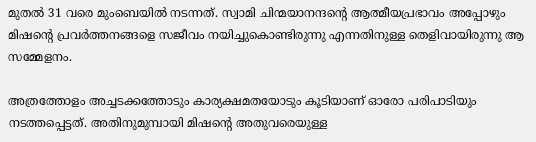മുതല്‍ 31 വരെ മുംബെയില്‍ നടന്നത്. സ്വാമി ചിന്മയാനന്ദന്റെ ആത്മീയപ്രഭാവം അപ്പോഴും മിഷന്റെ പ്രവര്‍ത്തനങ്ങളെ സജീവം നയിച്ചുകൊണ്ടിരുന്നു എന്നതിനുള്ള തെളിവായിരുന്നു ആ സമ്മേളനം.

അത്രത്തോളം അച്ചടക്കത്തോടും കാര്യക്ഷമതയോടും കൂടിയാണ് ഓരോ പരിപാടിയും നടത്തപ്പെട്ടത്. അതിനുമുമ്പായി മിഷന്റെ അതുവരെയുള്ള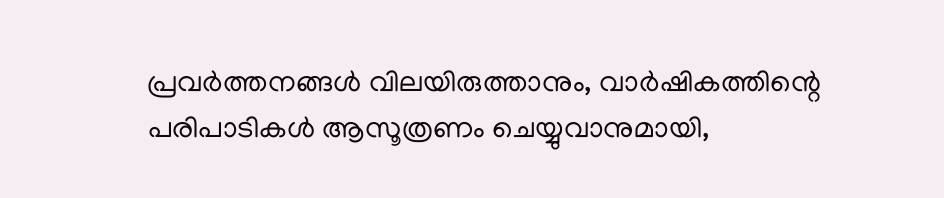പ്രവര്‍ത്തനങ്ങള്‍ വിലയിരുത്താനും, വാര്‍ഷികത്തിന്റെ പരിപാടികള്‍ ആസൂത്രണം ചെയ്യുവാനുമായി,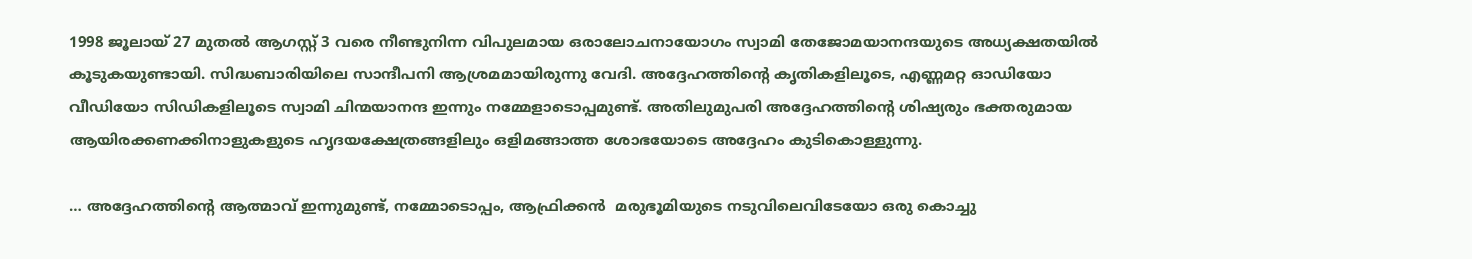1998 ജൂലായ് 27 മുതല്‍ ആഗസ്റ്റ് 3 വരെ നീണ്ടുനിന്ന വിപുലമായ ഒരാലോചനായോഗം സ്വാമി തേജോമയാനന്ദയുടെ അധ്യക്ഷതയില്‍ കൂടുകയുണ്ടായി. സിദ്ധബാരിയിലെ സാന്ദീപനി ആശ്രമമായിരുന്നു വേദി. അദ്ദേഹത്തിന്റെ കൃതികളിലൂടെ, എണ്ണമറ്റ ഓഡിയോ വീഡിയോ സിഡികളിലൂടെ സ്വാമി ചിന്മയാനന്ദ ഇന്നും നമ്മേളാടൊപ്പമുണ്ട്. അതിലുമുപരി അദ്ദേഹത്തിന്റെ ശിഷ്യരും ഭക്തരുമായ ആയിരക്കണക്കിനാളുകളുടെ ഹൃദയക്ഷേത്രങ്ങളിലും ഒളിമങ്ങാത്ത ശോഭയോടെ അദ്ദേഹം കുടികൊള്ളുന്നു.

… അദ്ദേഹത്തിന്റെ ആത്മാവ് ഇന്നുമുണ്ട്, നമ്മോടൊപ്പം, ആഫ്രിക്കന്‍  മരുഭൂമിയുടെ നടുവിലെവിടേയോ ഒരു കൊച്ചു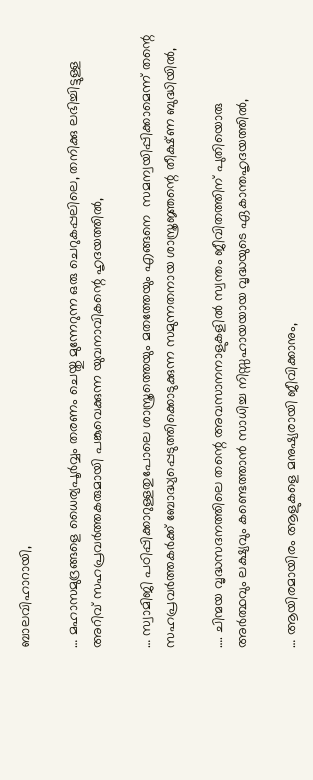ബാലവിഹാറായി,

… മഹാസമുദ്രങ്ങളെ ധൈര്യപൂര്‍വ്വം തരണം ചെയ്തു മുന്നേറുന്ന ഒരു ചെറുകപ്പലിലെ, തനിക്കു ലഭിച്ചിട്ടുള്ള അറിവ് സഹപ്രവര്‍ത്തകരുമായി പങ്കുവെക്കുന്ന യുവനാവികന്റെ ഹൃദയത്തില്‍,

… സ്വാമിജി പഠിപ്പിക്കാറുള്ളതുപോലെ ശാസ്ത്രത്തെയും മതത്തേയും എങ്ങനെ  സമന്വയിപ്പിക്കാമെന്ന് തന്റെ സഹപ്രവര്‍ത്തകര്‍ക്ക് ബോദ്ധ്യപ്പെടുത്തിക്കൊടുക്കുന്ന സമുന്നതനായ ശാസ്ത്രജ്ഞന്റെ തീക്ഷ്ണ ബുദ്ധിയില്‍,

…. ചിന്മയ വൃദ്ധസദനത്തിലെ തന്റെ അവസാനനാളുകളില്‍ സ്വന്തം ജീവിതത്തിന് പുതിയൊരു അര്‍ത്ഥവും ലക്ഷ്യവും കണ്ടെത്താന്‍ സാധിച്ച നിസ്സഹായയായ വൃദ്ധയുടെ ഏകാന്തഹൃദയത്തില്‍,

… ആയിരമായിരം ആളുകളെ മനുഷ്യരായി ജീവിക്കാനും,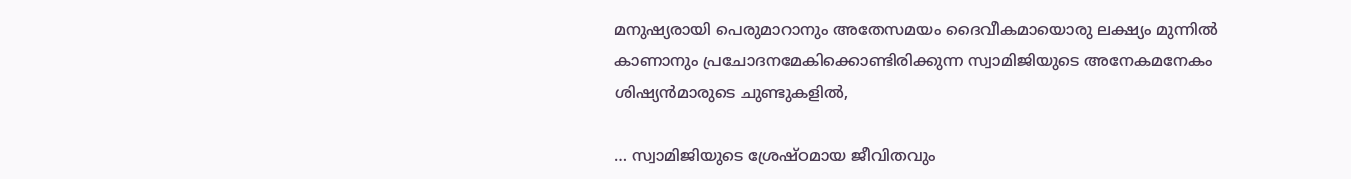മനുഷ്യരായി പെരുമാറാനും അതേസമയം ദൈവീകമായൊരു ലക്ഷ്യം മുന്നില്‍ കാണാനും പ്രചോദനമേകിക്കൊണ്ടിരിക്കുന്ന സ്വാമിജിയുടെ അനേകമനേകം ശിഷ്യന്‍മാരുടെ ചുണ്ടുകളില്‍,

… സ്വാമിജിയുടെ ശ്രേഷ്ഠമായ ജീവിതവും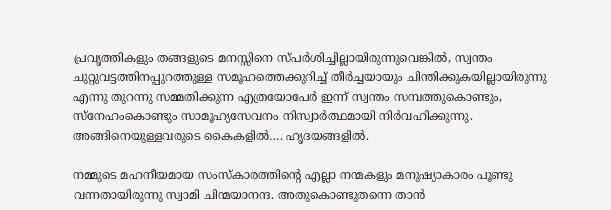പ്രവൃത്തികളും തങ്ങളുടെ മനസ്സിനെ സ്പര്‍ശിച്ചില്ലായിരുന്നുവെങ്കില്‍, സ്വന്തം ചുറ്റുവട്ടത്തിനപ്പുറത്തുള്ള സമൂഹത്തെക്കുറിച്ച് തീര്‍ച്ചയായും ചിന്തിക്കുകയില്ലായിരുന്നു എന്നു തുറന്നു സമ്മതിക്കുന്ന എത്രയോപേര്‍ ഇന്ന് സ്വന്തം സമ്പത്തുകൊണ്ടും, സ്‌നേഹംകൊണ്ടും സാമൂഹ്യസേവനം നിസ്വാര്‍ത്ഥമായി നിര്‍വഹിക്കുന്നു. അങ്ങിനെയുള്ളവരുടെ കൈകളില്‍…. ഹൃദയങ്ങളില്‍.

നമ്മുടെ മഹനീയമായ സംസ്‌കാരത്തിന്റെ എല്ലാ നന്മകളും മനുഷ്യാകാരം പൂണ്ടു വന്നതായിരുന്നു സ്വാമി ചിന്മയാനന്ദ. അതുകൊണ്ടുതന്നെ താന്‍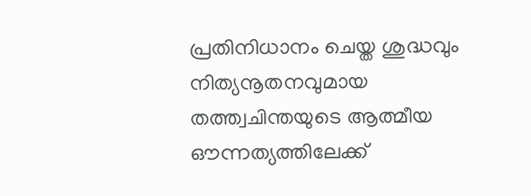പ്രതിനിധാനം ചെയ്ത ശുദ്ധവും നിത്യനൂതനവുമായ തത്ത്വചിന്തയുടെ ആത്മീയ ഔന്നത്യത്തിലേക്ക്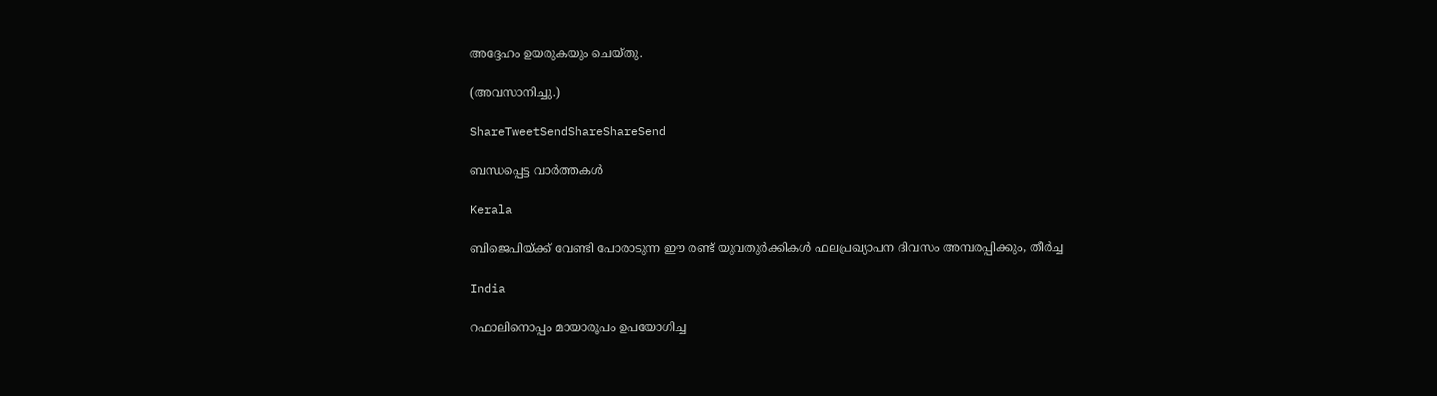അദ്ദേഹം ഉയരുകയും ചെയ്തു.

(അവസാനിച്ചു.)

ShareTweetSendShareShareSend

ബന്ധപ്പെട്ട വാര്‍ത്തകള്‍

Kerala

ബിജെപിയ്‌ക്ക് വേണ്ടി പോരാടുന്ന ഈ രണ്ട് യുവതുര്‍ക്കികള്‍ ഫലപ്രഖ്യാപന ദിവസം അമ്പരപ്പിക്കും, തീര്‍ച്ച

India

റഫാലിനൊപ്പം മായാരൂപം ഉപയോഗിച്ച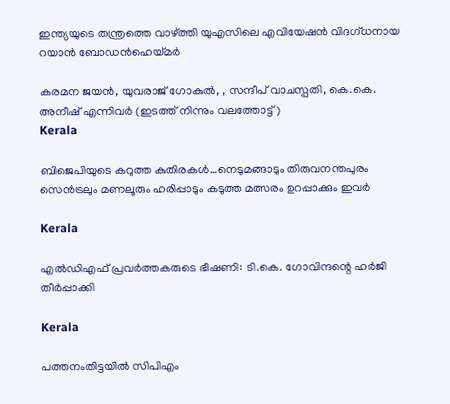ഇന്ത്യയുടെ തന്ത്രത്തെ വാഴ്‌ത്തി യുഎസിലെ എവിയേഷന്‍ വിദഗ്ധനായ റയാന്‍ ബോഡന്‍ഹെയ്‌മര്‍

കരമന ജയൻ, യുവരാജ് ഗോകുൽ, , സന്ദീപ് വാചസ്പതി, കെ.കെ. അനീഷ് എന്നിവര്‍ (ഇടത്ത് നിന്നും വലത്തോട്ട്)
Kerala

ബിജെപിയുടെ കറുത്ത കുതിരകള്‍…നെടുമങ്ങാടും തിരുവനന്തപുരം സെന്‍ട്രലും മണലൂരും ഹരിപ്പാടും കടുത്ത മത്സരം ഉറപ്പാക്കും ഇവര്‍

Kerala

എല്‍ഡിഎഫ് പ്രവര്‍ത്തകരുടെ ഭീഷണി: ടി.കെ. ഗോവിന്ദന്റെ ഹര്‍ജി തീര്‍പ്പാക്കി

Kerala

പത്തനംതിട്ടയില്‍ സിപിഎം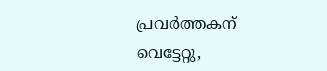പ്രവര്‍ത്തകന് വെട്ടേറ്റു,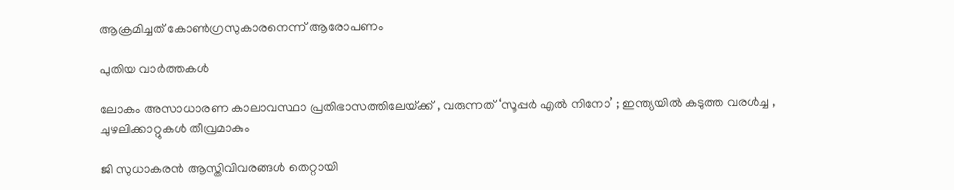ആക്രമിച്ചത് കോണ്‍ഗ്രസുകാരനെന്ന് ആരോപണം

പുതിയ വാര്‍ത്തകള്‍

ലോകം അസാധാരണ കാലാവസ്ഥാ പ്രതിഭാസത്തിലേയ്‌ക്ക് , വരുന്നത് ‘സൂപ്പർ എൽ നിനോ’ ; ഇന്ത്യയിൽ കടുത്ത വരൾച്ച , ചുഴലിക്കാറ്റുകൾ തീവ്രമാകും

ജി സുധാകരന്‍ ആസ്തിവിവരങ്ങള്‍ തെറ്റായി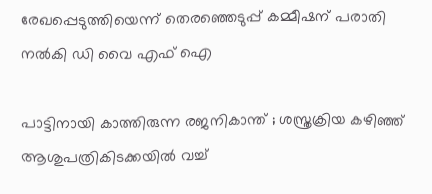രേഖപ്പെടുത്തിയെന്ന് തെരഞ്ഞെടുപ്പ് കമ്മീഷന് പരാതി നല്‍കി ഡി വൈ എഫ് ഐ

പാട്ടിനായി കാത്തിരുന്ന രജനികാന്ത് ; ശസ്ത്രക്രിയ കഴിഞ്ഞ് ആശുപത്രികിടക്കയിൽ വച്ച്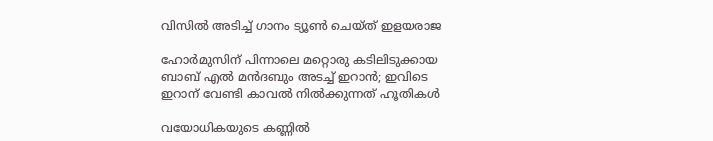വിസിൽ അടിച്ച് ഗാനം ട്യൂൺ ചെയ്ത് ഇളയരാജ

ഹോര്‍മുസിന് പിന്നാലെ മറ്റൊരു കടിലിടുക്കായ ബാബ് എല്‍ മന്‍ദബും അടച്ച് ഇറാന്‍; ഇവിടെ ഇറാന് വേണ്ടി കാവല്‍ നില്‍ക്കുന്നത് ഹൂതികള്‍

വയോധികയുടെ കണ്ണില്‍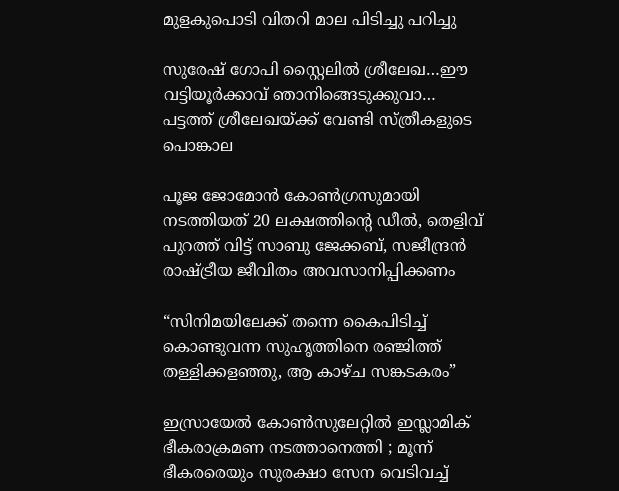മുളകുപൊടി വിതറി മാല പിടിച്ചു പറിച്ചു

സുരേഷ് ഗോപി സ്റ്റൈലില്‍ ശ്രീലേഖ…ഈ വട്ടിയൂര്‍ക്കാവ് ഞാനിങ്ങെടുക്കുവാ… പട്ടത്ത് ശ്രീലേഖയ്‌ക്ക് വേണ്ടി സ്ത്രീകളുടെ പൊങ്കാല

പൂജ ജോമോന്‍ കോണ്‍ഗ്രസുമായി നടത്തിയത് 20 ലക്ഷത്തിന്റെ ഡീല്‍, തെളിവ് പുറത്ത് വിട്ട് സാബു ജേക്കബ്, സജീന്ദ്രന്‍ രാഷ്‌ട്രീയ ജീവിതം അവസാനിപ്പിക്കണം

“സിനിമയിലേക്ക് തന്നെ കൈപിടിച്ച് കൊണ്ടുവന്ന സുഹൃത്തിനെ രഞ്ജിത്ത് തള്ളിക്കളഞ്ഞു, ആ കാഴ്‌ച സങ്കടകരം”

ഇസ്രായേൽ കോൺസുലേറ്റിൽ ഇസ്ലാമിക് ഭീകരാക്രമണ നടത്താനെത്തി ; മൂന്ന് ഭീകരരെയും സുരക്ഷാ സേന വെടിവച്ച്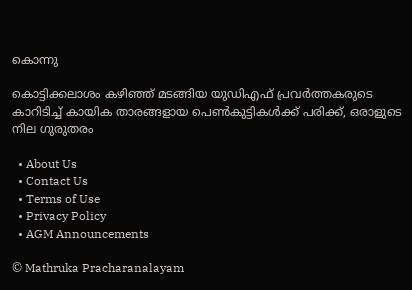കൊന്നു

കൊട്ടിക്കലാശം കഴിഞ്ഞ് മടങ്ങിയ യുഡിഎഫ് പ്രവര്‍ത്തകരുടെ കാറിടിച്ച് കായിക താരങ്ങളായ പെണ്‍കുട്ടികള്‍ക്ക് പരിക്ക്, ഒരാളുടെ നില ഗുരുതരം

  • About Us
  • Contact Us
  • Terms of Use
  • Privacy Policy
  • AGM Announcements

© Mathruka Pracharanalayam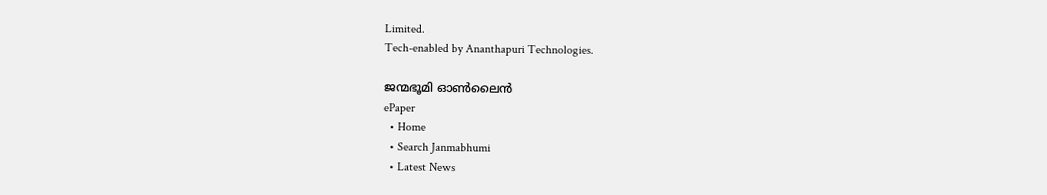Limited.
Tech-enabled by Ananthapuri Technologies.

ജന്മഭൂമി ഓണ്‍ലൈന്‍
ePaper
  • Home
  • Search Janmabhumi
  • Latest News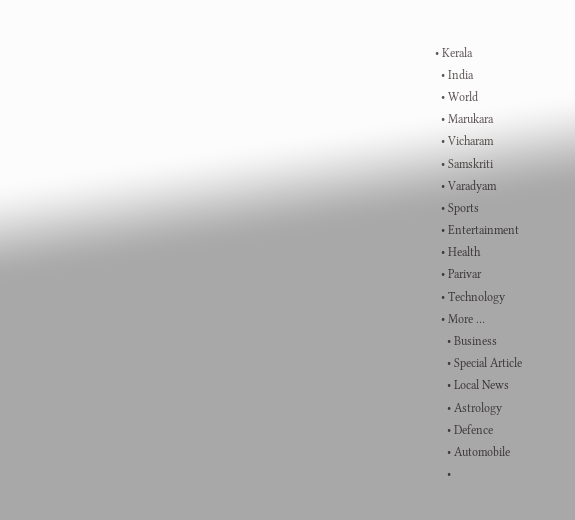• Kerala
  • India
  • World
  • Marukara
  • Vicharam
  • Samskriti
  • Varadyam
  • Sports
  • Entertainment
  • Health
  • Parivar
  • Technology
  • More …
    • Business
    • Special Article
    • Local News
    • Astrology
    • Defence
    • Automobile
    •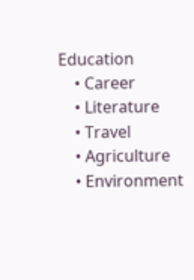Education
    • Career
    • Literature
    • Travel
    • Agriculture
    • Environment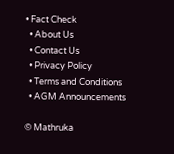• Fact Check
  • About Us
  • Contact Us
  • Privacy Policy
  • Terms and Conditions
  • AGM Announcements

© Mathruka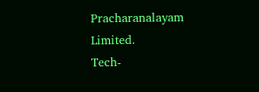Pracharanalayam Limited.
Tech-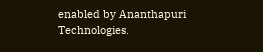enabled by Ananthapuri Technologies.